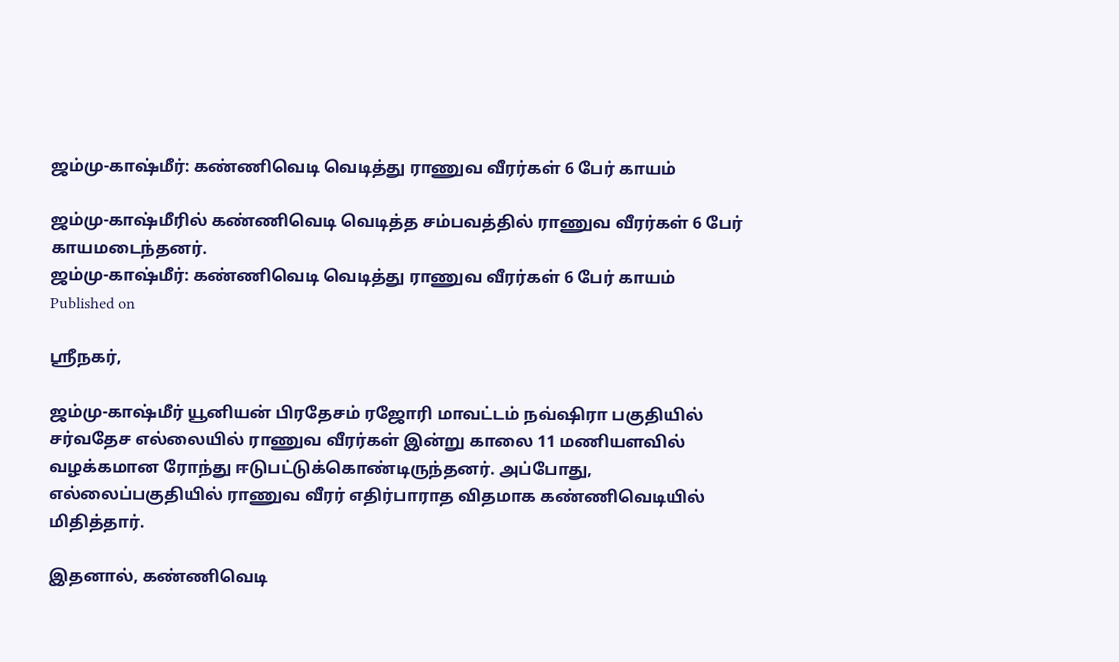ஜம்மு-காஷ்மீர்: கண்ணிவெடி வெடித்து ராணுவ வீரர்கள் 6 பேர் காயம்

ஜம்மு-காஷ்மீரில் கண்ணிவெடி வெடித்த சம்பவத்தில் ராணுவ வீரர்கள் 6 பேர் காயமடைந்தனர்.
ஜம்மு-காஷ்மீர்: கண்ணிவெடி வெடித்து ராணுவ வீரர்கள் 6 பேர் காயம்
Published on

ஸ்ரீநகர்,

ஜம்மு-காஷ்மீர் யூனியன் பிரதேசம் ரஜோரி மாவட்டம் நவ்ஷிரா பகுதியில் சர்வதேச எல்லையில் ராணுவ வீரர்கள் இன்று காலை 11 மணியளவில் வழக்கமான ரோந்து ஈடுபட்டுக்கொண்டிருந்தனர். அப்போது, எல்லைப்பகுதியில் ராணுவ வீரர் எதிர்பாராத விதமாக கண்ணிவெடியில் மிதித்தார்.

இதனால், கண்ணிவெடி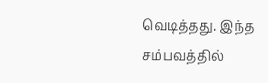வெடித்தது. இந்த சம்பவத்தில்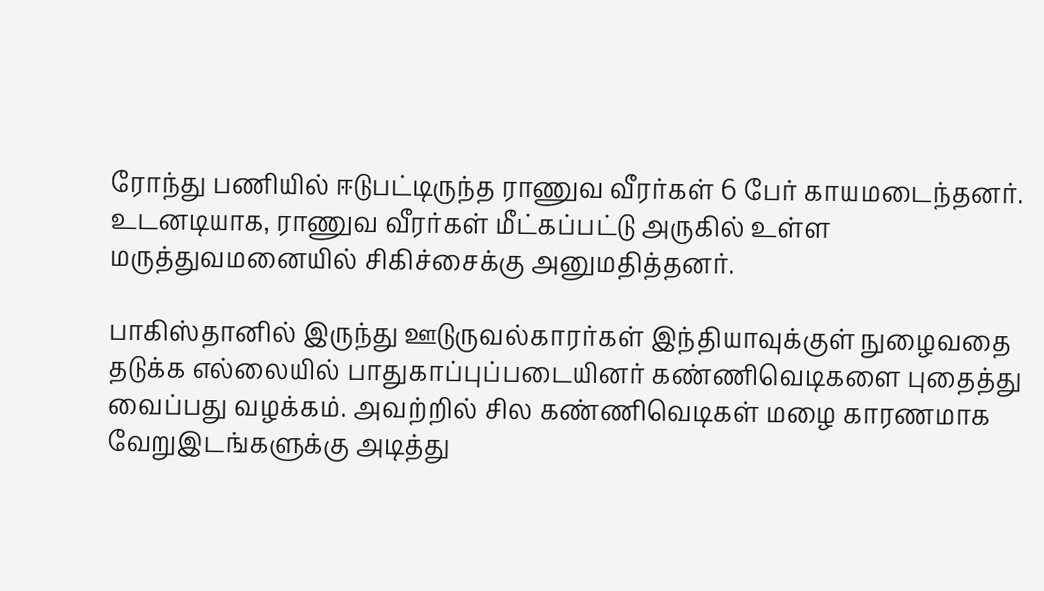ரோந்து பணியில் ஈடுபட்டிருந்த ராணுவ வீரர்கள் 6 பேர் காயமடைந்தனர். உடனடியாக, ராணுவ வீரர்கள் மீட்கப்பட்டு அருகில் உள்ள மருத்துவமனையில் சிகிச்சைக்கு அனுமதித்தனர்.

பாகிஸ்தானில் இருந்து ஊடுருவல்காரர்கள் இந்தியாவுக்குள் நுழைவதை தடுக்க எல்லையில் பாதுகாப்புப்படையினர் கண்ணிவெடிகளை புதைத்து வைப்பது வழக்கம். அவற்றில் சில கண்ணிவெடிகள் மழை காரணமாக வேறுஇடங்களுக்கு அடித்து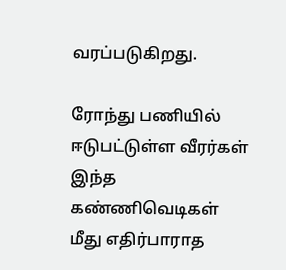வரப்படுகிறது.

ரோந்து பணியில் ஈடுபட்டுள்ள வீரர்கள் இந்த கண்ணிவெடிகள் மீது எதிர்பாராத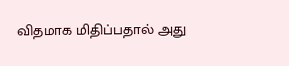விதமாக மிதிப்பதால் அது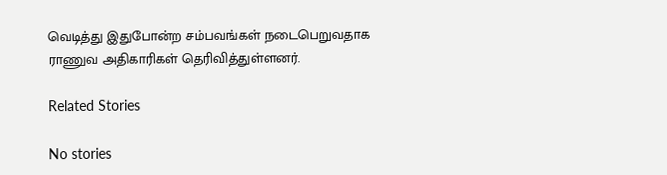வெடித்து இதுபோன்ற சம்பவங்கள் நடைபெறுவதாக ராணுவ அதிகாரிகள் தெரிவித்துள்ளனர்.

Related Stories

No stories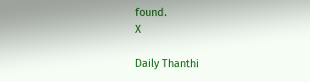found.
X

Daily Thanthi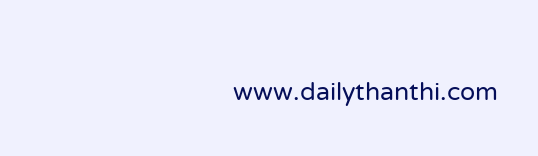www.dailythanthi.com